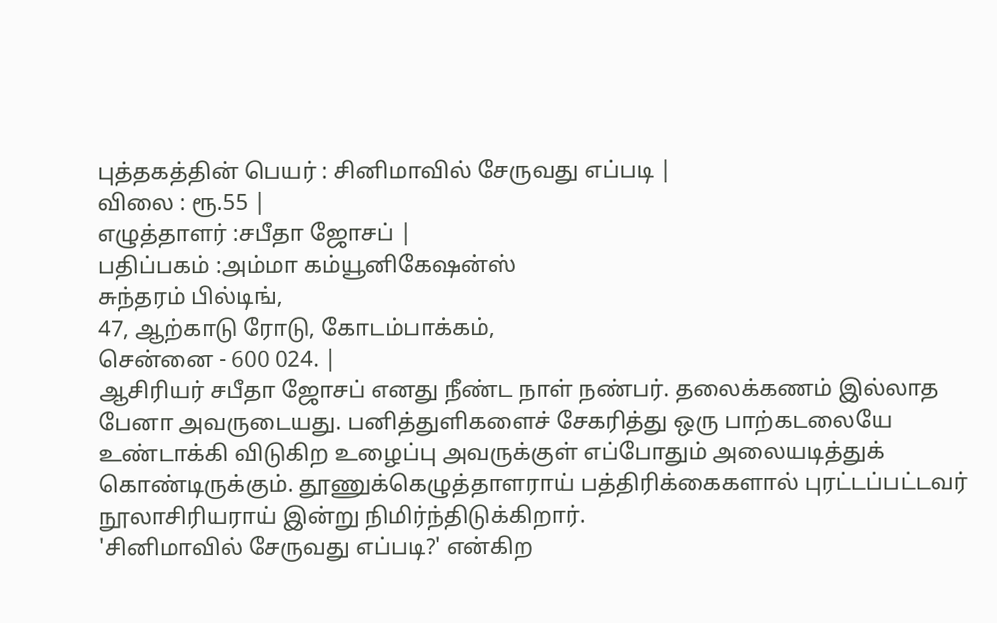புத்தகத்தின் பெயர் : சினிமாவில் சேருவது எப்படி |
விலை : ரூ.55 |
எழுத்தாளர் :சபீதா ஜோசப் |
பதிப்பகம் :அம்மா கம்யூனிகேஷன்ஸ்
சுந்தரம் பில்டிங்,
47, ஆற்காடு ரோடு, கோடம்பாக்கம்,
சென்னை - 600 024. |
ஆசிரியர் சபீதா ஜோசப் எனது நீண்ட நாள் நண்பர். தலைக்கணம் இல்லாத பேனா அவருடையது. பனித்துளிகளைச் சேகரித்து ஒரு பாற்கடலையே உண்டாக்கி விடுகிற உழைப்பு அவருக்குள் எப்போதும் அலையடித்துக் கொண்டிருக்கும். தூணுக்கெழுத்தாளராய் பத்திரிக்கைகளால் புரட்டப்பட்டவர் நூலாசிரியராய் இன்று நிமிர்ந்திடுக்கிறார்.
'சினிமாவில் சேருவது எப்படி?' என்கிற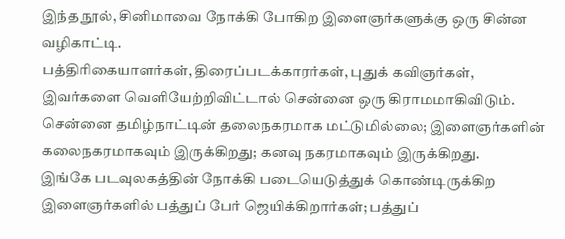இந்த நூல், சினிமாவை நோக்கி போகிற இளைஞர்களுக்கு ஒரு சின்ன வழிகாட்டி.
பத்திரிகையாளர்கள், திரைப்படக்காரர்கள், புதுக் கவிஞர்கள், இவர்களை வெளியேற்றிவிட்டால் சென்னை ஒரு கிராமமாகிவிடும். சென்னை தமிழ்நாட்டின் தலைநகரமாக மட்டுமில்லை; இளைஞர்களின் கலைநகரமாகவும் இருக்கிறது; கனவு நகரமாகவும் இருக்கிறது.
இங்கே படவுலகத்தின் நோக்கி படையெடுத்துக் கொண்டிருக்கிற இளைஞர்களில் பத்துப் பேர் ஜெயிக்கிறார்கள்; பத்துப்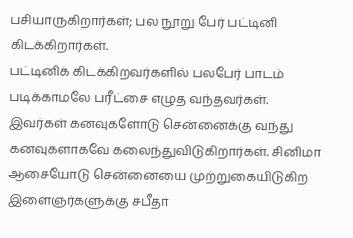பசியாருகிறார்கள்; பல நூறு பேர் பட்டினி கிடக்கிறார்கள்.
பட்டினிக் கிடக்கிறவர்களில் பலபேர் பாடம் படிக்காமலே பரீட்சை எழுத வந்தவர்கள். இவர்கள் கனவுகளோடு சென்னைக்கு வந்து கனவுகளாகவே கலைந்துவிடுகிறார்கள். சினிமா ஆசையோடு சென்னையை முற்றுகையிடுகிற இளைஞர்களுக்கு சபீதா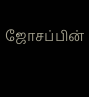ஜோசப்பின்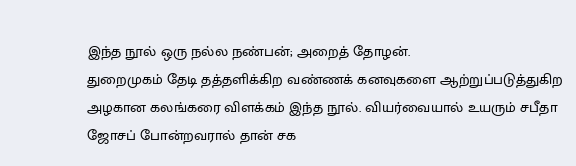இந்த நூல் ஒரு நல்ல நண்பன்; அறைத் தோழன்.
துறைமுகம் தேடி தத்தளிக்கிற வண்ணக் கனவுகளை ஆற்றுப்படுத்துகிற அழகான கலங்கரை விளக்கம் இந்த நூல். வியர்வையால் உயரும் சபீதா ஜோசப் போன்றவரால் தான் சக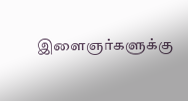இளைஞர்களுக்கு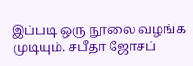இப்படி ஒரு நூலை வழங்க முடியும். சபீதா ஜோசப்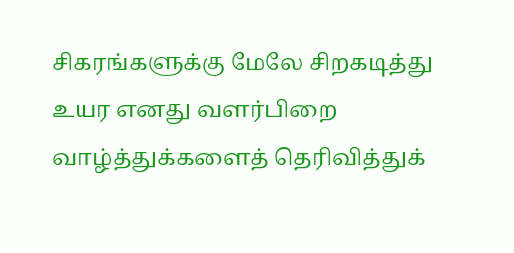சிகரங்களுக்கு மேலே சிறகடித்து உயர எனது வளர்பிறை வாழ்த்துக்களைத் தெரிவித்துக்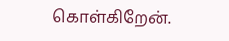கொள்கிறேன்.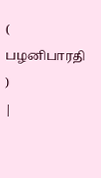( பழனிபாரதி )
|